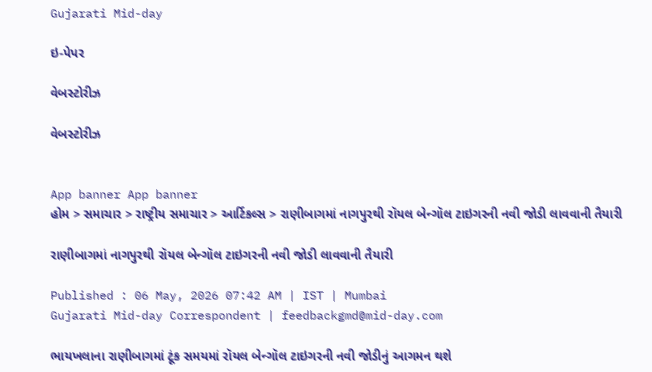Gujarati Mid-day

ઇ-પેપર

વેબસ્ટોરીઝ

વેબસ્ટોરીઝ


App banner App banner
હોમ > સમાચાર > રાષ્ટ્રીય સમાચાર > આર્ટિકલ્સ > રાણીબાગમાં નાગપુરથી રૉયલ બેન્ગૉલ ટાઇગરની નવી જોડી લાવવાની તૈયારી

રાણીબાગમાં નાગપુરથી રૉયલ બેન્ગૉલ ટાઇગરની નવી જોડી લાવવાની તૈયારી

Published : 06 May, 2026 07:42 AM | IST | Mumbai
Gujarati Mid-day Correspondent | feedbackgmd@mid-day.com

ભાયખલાના રાણીબાગમાં ટૂંક સમયમાં રૉયલ બેન્ગૉલ ટાઇગરની નવી જોડીનું આગમન થશે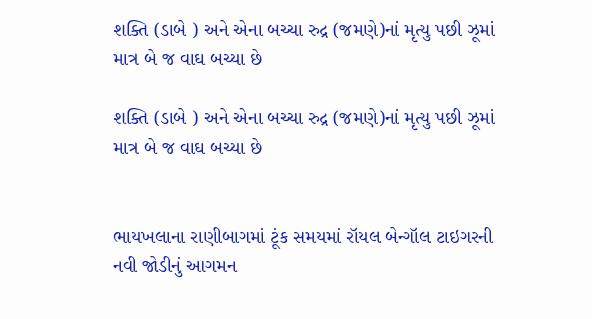શક્તિ (ડાબે ) અને એના બચ્ચા રુદ્ર (જમણે)નાં મૃત્યુ પછી ઝૂમાં માત્ર બે જ વાઘ બચ્યા છે

શક્તિ (ડાબે ) અને એના બચ્ચા રુદ્ર (જમણે)નાં મૃત્યુ પછી ઝૂમાં માત્ર બે જ વાઘ બચ્યા છે


ભાયખલાના રાણીબાગમાં ટૂંક સમયમાં રૉયલ બેન્ગૉલ ટાઇગરની નવી જોડીનું આગમન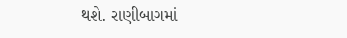થશે. રાણીબાગમાં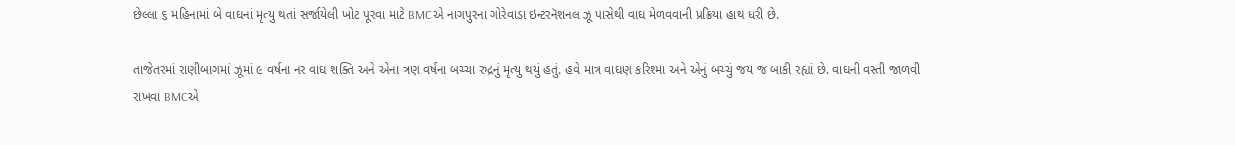છેલ્લા ૬ મહિનામાં બે વાઘનાં મૃત્યુ થતાં સર્જાયેલી ખોટ પૂરવા માટે BMCએ નાગપુરના ગોરેવાડા ઇન્ટરનૅશનલ ઝૂ પાસેથી વાઘ મેળવવાની પ્રક્રિયા હાથ ધરી છે.

તાજેતરમાં રાણીબાગમાં ઝૂમાં ૯ વર્ષના નર વાઘ શક્તિ અને એના ત્રણ વર્ષના બચ્ચા રુદ્રનું મૃત્યુ થયું હતું. હવે માત્ર વાઘણ કરિશ્મા અને એનું બચ્ચું જય જ બાકી રહ્યાં છે. વાઘની વસ્તી જાળવી રાખવા BMCએ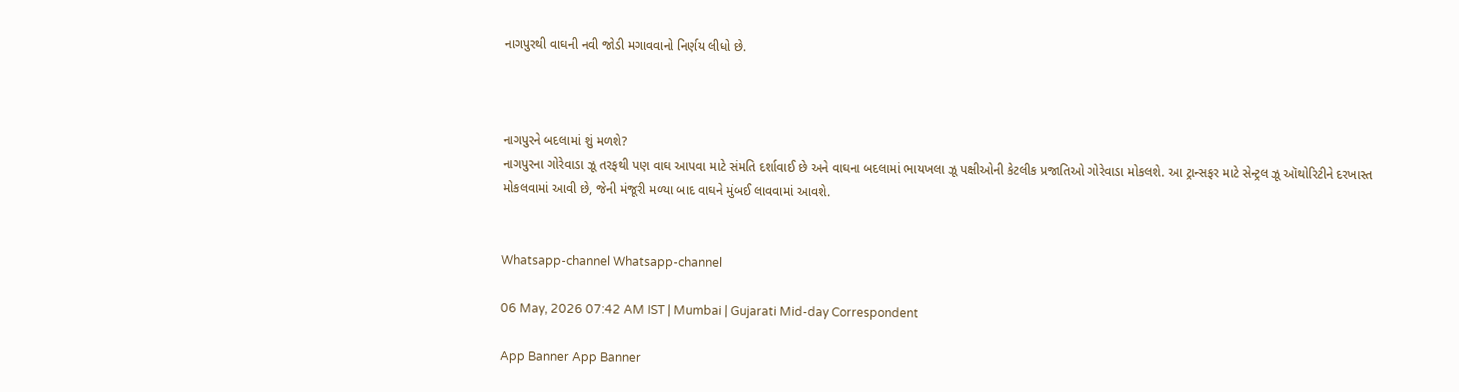નાગપુરથી વાઘની નવી જોડી મગાવવાનો નિર્ણય લીધો છે.



નાગપુરને બદલામાં શું મળશે?
નાગપુરના ગોરેવાડા ઝૂ તરફથી પણ વાઘ આપવા માટે સંમતિ દર્શાવાઈ છે અને વાઘના બદલામાં ભાયખલા ઝૂ પક્ષીઓની કેટલીક પ્રજાતિઓ ગોરેવાડા મોકલશે. આ ટ્રાન્સફર માટે સેન્ટ્રલ ઝૂ ઑથોરિટીને દરખાસ્ત મોકલવામાં આવી છે, જેની મંજૂરી મળ્યા બાદ વાઘને મુંબઈ લાવવામાં આવશે.


Whatsapp-channel Whatsapp-channel

06 May, 2026 07:42 AM IST | Mumbai | Gujarati Mid-day Correspondent

App Banner App Banner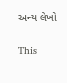અન્ય લેખો


This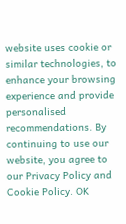website uses cookie or similar technologies, to enhance your browsing experience and provide personalised recommendations. By continuing to use our website, you agree to our Privacy Policy and Cookie Policy. OK